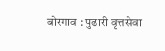बोरगाव : पुढारी वृत्तसेवा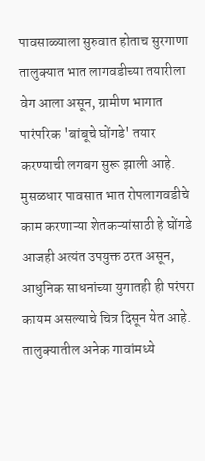पावसाळ्याला सुरुवात होताच सुरगाणा तालुक्यात भात लागवडीच्या तयारीला वेग आला असून, ग्रामीण भागात पारंपरिक 'बांबूचे घोंगडे' तयार करण्याची लगबग सुरू झाली आहे. मुसळधार पावसात भात रोपलागवडीचे काम करणाऱ्या शेतकऱ्यांसाठी हे घोंगडे आजही अत्यंत उपयुक्त ठरत असून, आधुनिक साधनांच्या युगातही ही परंपरा कायम असल्याचे चित्र दिसून येत आहे.
तालुक्यातील अनेक गावांमध्ये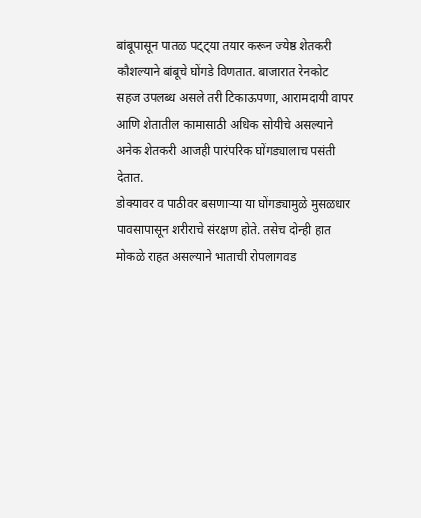बांबूपासून पातळ पट्ट्या तयार करून ज्येष्ठ शेतकरी कौशल्याने बांबूचे घोंगडे विणतात. बाजारात रेनकोट सहज उपलब्ध असले तरी टिकाऊपणा, आरामदायी वापर आणि शेतातील कामासाठी अधिक सोयीचे असल्याने अनेक शेतकरी आजही पारंपरिक घोंगड्यालाच पसंती देतात.
डोक्यावर व पाठीवर बसणाऱ्या या घोंगड्यामुळे मुसळधार पावसापासून शरीराचे संरक्षण होते. तसेच दोन्ही हात मोकळे राहत असल्याने भाताची रोपलागवड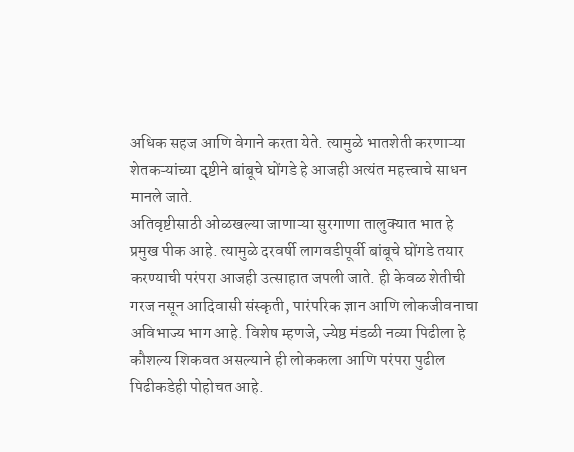अधिक सहज आणि वेगाने करता येते. त्यामुळे भातशेती करणाऱ्या शेतकऱ्यांच्या दृष्टीने बांबूचे घोंगडे हे आजही अत्यंत महत्त्वाचे साधन मानले जाते.
अतिवृष्टीसाठी ओळखल्या जाणाऱ्या सुरगाणा तालुक्यात भात हे प्रमुख पीक आहे. त्यामुळे दरवर्षी लागवडीपूर्वी बांबूचे घोंगडे तयार करण्याची परंपरा आजही उत्साहात जपली जाते. ही केवळ शेतीची गरज नसून आदिवासी संस्कृती, पारंपरिक ज्ञान आणि लोकजीवनाचा अविभाज्य भाग आहे. विशेष म्हणजे, ज्येष्ठ मंडळी नव्या पिढीला हे कौशल्य शिकवत असल्याने ही लोककला आणि परंपरा पुढील पिढीकडेही पोहोचत आहे.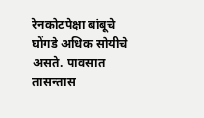रेनकोटपेक्षा बांबूचे घोंगडे अधिक सोयीचे असते. पावसात तासन्तास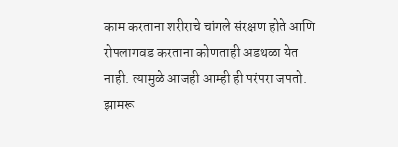काम करताना शरीराचे चांगले संरक्षण होते आणि रोपलागवड करताना कोणताही अडथळा येत नाही. त्यामुळे आजही आम्ही ही परंपरा जपतो.
झामरू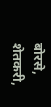बोरसे, शेतकरी,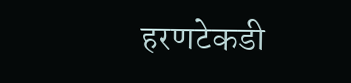हरणटेकडी